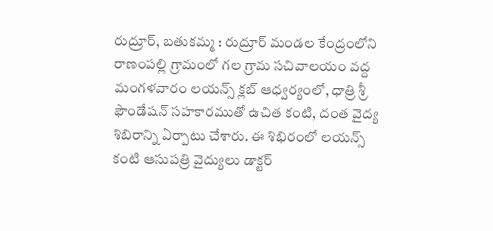రుద్రూర్, బతుకమ్మ : రుద్రూర్ మండల కేంద్రంలోని రాణంపల్లి గ్రామంలో గల గ్రామ సచివాలయం వద్ద మంగళవారం లయన్స్ క్లబ్ ఆధ్వర్యంలో, ధాత్రి శ్రీ ఫౌండేషన్ సహకారముతో ఉచిత కంటి, దంత వైద్య శిబిరాన్ని ఏర్పాటు చేశారు. ఈ శిభిరంలో లయన్స్ కంటి ఆసుపత్రి వైద్యులు డాక్టర్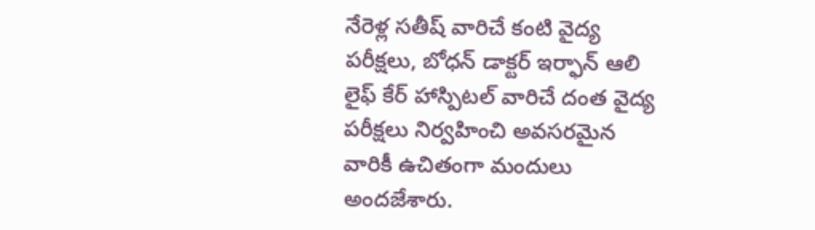నేరెళ్ల సతీష్ వారిచే కంటి వైద్య పరీక్షలు, బోధన్ డాక్టర్ ఇర్ఫాన్ ఆలి లైఫ్ కేర్ హాస్పిటల్ వారిచే దంత వైద్య పరీక్షలు నిర్వహించి అవసరమైన వారికీ ఉచితంగా మందులు అందజేశారు.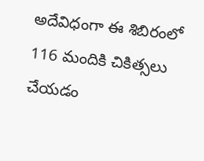అదేవిధంగా ఈ శిబిరంలో 116 మందికి చికిత్సలు చేయడం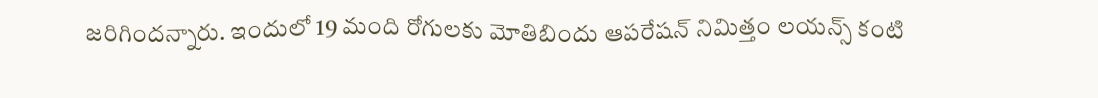జరిగిందన్నారు. ఇందులో 19 మంది రోగులకు మోతిబిందు ఆపరేషన్ నిమిత్తం లయన్స్ కంటి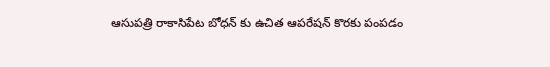ఆసుపత్రి రాకాసిపేట బోధన్ కు ఉచిత ఆపరేషన్ కొరకు పంపడం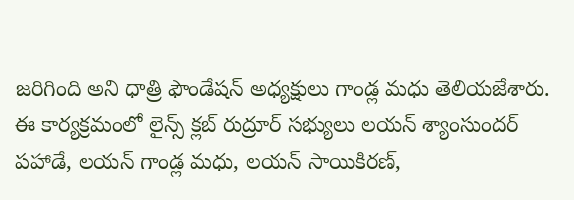జరిగింది అని ధాత్రి ఫౌండేషన్ అధ్యక్షులు గాండ్ల మధు తెలియజేశారు.
ఈ కార్యక్రమంలో లైన్స్ క్లబ్ రుద్రూర్ సభ్యులు లయన్ శ్యాంసుందర్ పహాడే, లయన్ గాండ్ల మధు, లయన్ సాయికిరణ్,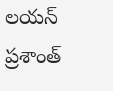లయన్ ప్రశాంత్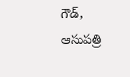గౌడ్, ఆసుపత్రి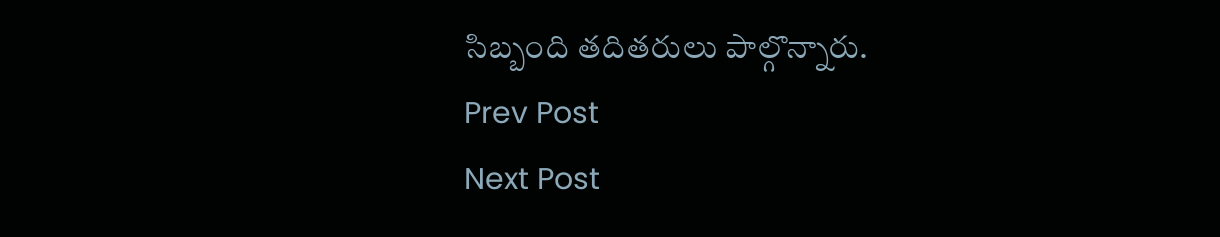సిబ్బంది తదితరులు పాల్గొన్నారు.
Prev Post
Next Post